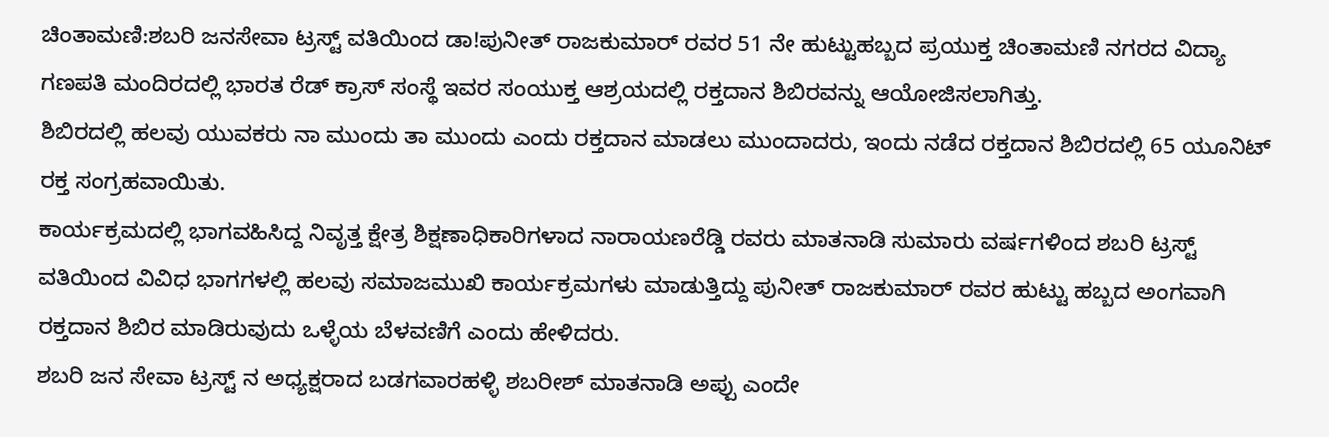ಚಿಂತಾಮಣಿ:ಶಬರಿ ಜನಸೇವಾ ಟ್ರಸ್ಟ್ ವತಿಯಿಂದ ಡಾ!ಪುನೀತ್ ರಾಜಕುಮಾರ್ ರವರ 51 ನೇ ಹುಟ್ಟುಹಬ್ಬದ ಪ್ರಯುಕ್ತ ಚಿಂತಾಮಣಿ ನಗರದ ವಿದ್ಯಾ ಗಣಪತಿ ಮಂದಿರದಲ್ಲಿ ಭಾರತ ರೆಡ್ ಕ್ರಾಸ್ ಸಂಸ್ಥೆ ಇವರ ಸಂಯುಕ್ತ ಆಶ್ರಯದಲ್ಲಿ ರಕ್ತದಾನ ಶಿಬಿರವನ್ನು ಆಯೋಜಿಸಲಾಗಿತ್ತು.
ಶಿಬಿರದಲ್ಲಿ ಹಲವು ಯುವಕರು ನಾ ಮುಂದು ತಾ ಮುಂದು ಎಂದು ರಕ್ತದಾನ ಮಾಡಲು ಮುಂದಾದರು, ಇಂದು ನಡೆದ ರಕ್ತದಾನ ಶಿಬಿರದಲ್ಲಿ 65 ಯೂನಿಟ್ ರಕ್ತ ಸಂಗ್ರಹವಾಯಿತು.
ಕಾರ್ಯಕ್ರಮದಲ್ಲಿ ಭಾಗವಹಿಸಿದ್ದ ನಿವೃತ್ತ ಕ್ಷೇತ್ರ ಶಿಕ್ಷಣಾಧಿಕಾರಿಗಳಾದ ನಾರಾಯಣರೆಡ್ಡಿ ರವರು ಮಾತನಾಡಿ ಸುಮಾರು ವರ್ಷಗಳಿಂದ ಶಬರಿ ಟ್ರಸ್ಟ್ ವತಿಯಿಂದ ವಿವಿಧ ಭಾಗಗಳಲ್ಲಿ ಹಲವು ಸಮಾಜಮುಖಿ ಕಾರ್ಯಕ್ರಮಗಳು ಮಾಡುತ್ತಿದ್ದು ಪುನೀತ್ ರಾಜಕುಮಾರ್ ರವರ ಹುಟ್ಟು ಹಬ್ಬದ ಅಂಗವಾಗಿ ರಕ್ತದಾನ ಶಿಬಿರ ಮಾಡಿರುವುದು ಒಳ್ಳೆಯ ಬೆಳವಣಿಗೆ ಎಂದು ಹೇಳಿದರು.
ಶಬರಿ ಜನ ಸೇವಾ ಟ್ರಸ್ಟ್ ನ ಅಧ್ಯಕ್ಷರಾದ ಬಡಗವಾರಹಳ್ಳಿ ಶಬರೀಶ್ ಮಾತನಾಡಿ ಅಪ್ಪು ಎಂದೇ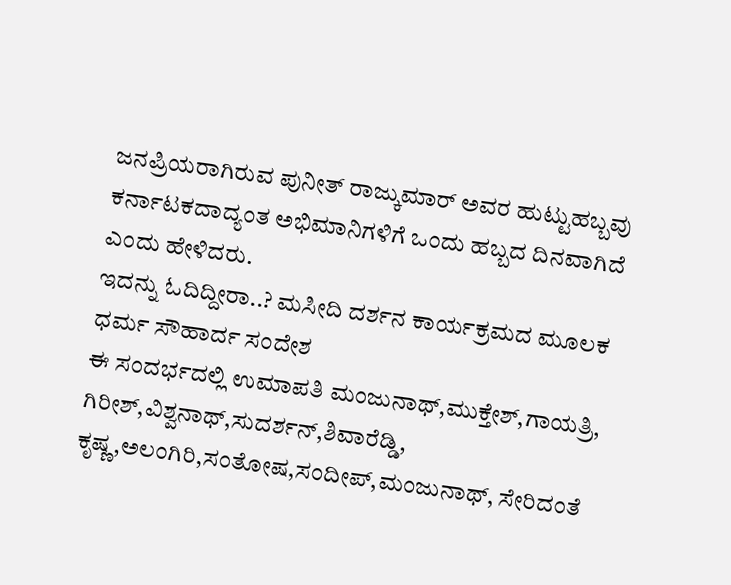ಜನಪ್ರಿಯರಾಗಿರುವ ಪುನೀತ್ ರಾಜ್ಕುಮಾರ್ ಅವರ ಹುಟ್ಟುಹಬ್ಬವು ಕರ್ನಾಟಕದಾದ್ಯಂತ ಅಭಿಮಾನಿಗಳಿಗೆ ಒಂದು ಹಬ್ಬದ ದಿನವಾಗಿದೆ ಎಂದು ಹೇಳಿದರು.
ಇದನ್ನು ಓದಿದ್ದೀರಾ..? ಮಸೀದಿ ದರ್ಶನ ಕಾರ್ಯಕ್ರಮದ ಮೂಲಕ ಧರ್ಮ ಸೌಹಾರ್ದ ಸಂದೇಶ
ಈ ಸಂದರ್ಭದಲ್ಲಿ ಉಮಾಪತಿ ಮಂಜುನಾಥ್,ಮುಕ್ತೇಶ್,ಗಾಯತ್ರಿ, ಗಿರೀಶ್,ವಿಶ್ವನಾಥ್,ಸುದರ್ಶನ್,ಶಿವಾರೆಡ್ಡಿ, ಕೃಷ್ಣ,ಅಲಂಗಿರಿ,ಸಂತೋಷ,ಸಂದೀಪ್,ಮಂಜುನಾಥ್, ಸೇರಿದಂತೆ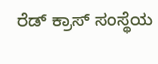ರೆಡ್ ಕ್ರಾಸ್ ಸಂಸ್ಥೆಯ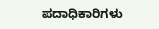ಪದಾಧಿಕಾರಿಗಳು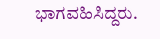ಭಾಗವಹಿಸಿದ್ದರು.